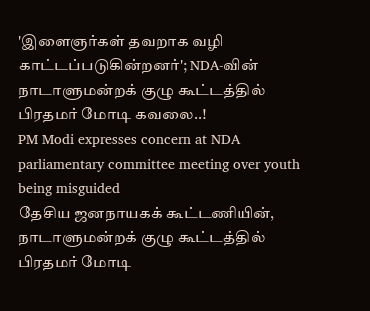'இளைஞர்கள் தவறாக வழி காட்டப்படுகின்றனர்'; NDA-வின் நாடாளுமன்றக் குழு கூட்டத்தில் பிரதமர் மோடி கவலை..!
PM Modi expresses concern at NDA parliamentary committee meeting over youth being misguided
தேசிய ஜனநாயகக் கூட்டணியின், நாடாளுமன்றக் குழு கூட்டத்தில் பிரதமர் மோடி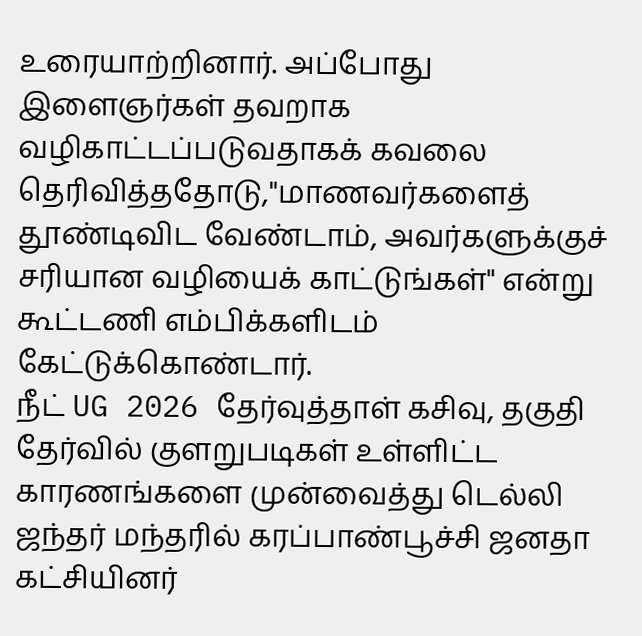உரையாற்றினார். அப்போது இளைஞர்கள் தவறாக வழிகாட்டப்படுவதாகக் கவலை தெரிவித்ததோடு,"மாணவர்களைத் தூண்டிவிட வேண்டாம், அவர்களுக்குச் சரியான வழியைக் காட்டுங்கள்" என்று கூட்டணி எம்பிக்களிடம் கேட்டுக்கொண்டார்.
நீட் UG 2026 தேர்வுத்தாள் கசிவு, தகுதி தேர்வில் குளறுபடிகள் உள்ளிட்ட காரணங்களை முன்வைத்து டெல்லி ஜந்தர் மந்தரில் கரப்பாண்பூச்சி ஜனதா கட்சியினர்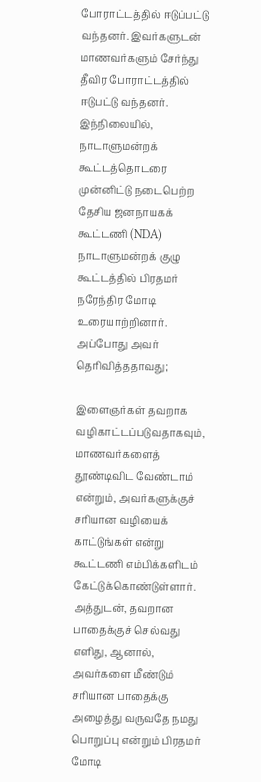போராட்டத்தில் ஈடுப்பட்டு வந்தனர். இவர்களுடன் மாணவர்களும் சேர்ந்து தீவிர போராட்டத்தில் ஈடுபட்டு வந்தனர். இந்நிலையில், நாடாளுமன்றக் கூட்டத்தொடரை முன்னிட்டு நடைபெற்ற தேசிய ஜனநாயகக் கூட்டணி (NDA) நாடாளுமன்றக் குழு கூட்டத்தில் பிரதமர் நரேந்திர மோடி உரையாற்றினார். அப்போது அவர் தெரிவித்ததாவது;

இளைஞர்கள் தவறாக வழிகாட்டப்படுவதாகவும், மாணவர்களைத் தூண்டிவிட வேண்டாம் என்றும், அவர்களுக்குச் சரியான வழியைக் காட்டுங்கள் என்று கூட்டணி எம்பிக்களிடம் கேட்டுக்கொண்டுள்ளார். அத்துடன், தவறான பாதைக்குச் செல்வது எளிது, ஆனால், அவர்களை மீண்டும் சரியான பாதைக்கு அழைத்து வருவதே நமது பொறுப்பு என்றும் பிரதமர் மோடி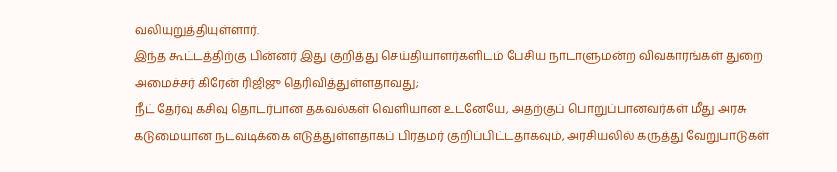வலியுறுத்தியுள்ளார்.
இந்த கூட்டத்திற்கு பின்னர் இது குறித்து செய்தியாளர்களிடம் பேசிய நாடாளுமன்ற விவகாரங்கள் துறை அமைச்சர் கிரேன் ரிஜிஜு தெரிவித்துள்ளதாவது;
நீட் தேர்வு கசிவு தொடர்பான தகவல்கள் வெளியான உடனேயே, அதற்குப் பொறுப்பானவர்கள் மீது அரசு கடுமையான நடவடிக்கை எடுத்துள்ளதாகப் பிரதமர் குறிப்பிட்டதாகவும், அரசியலில் கருத்து வேறுபாடுகள்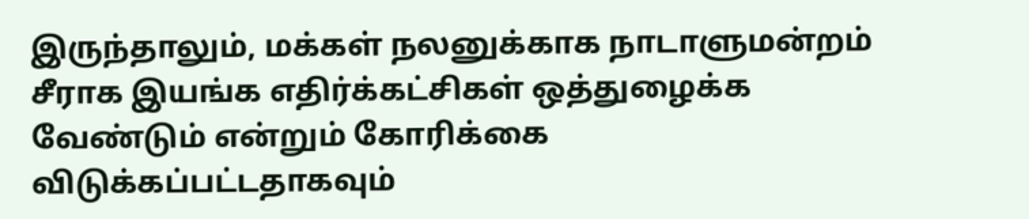இருந்தாலும், மக்கள் நலனுக்காக நாடாளுமன்றம் சீராக இயங்க எதிர்க்கட்சிகள் ஒத்துழைக்க வேண்டும் என்றும் கோரிக்கை விடுக்கப்பட்டதாகவும்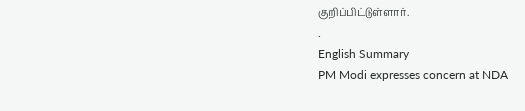குறிப்பிட்டுள்ளார்.
.
English Summary
PM Modi expresses concern at NDA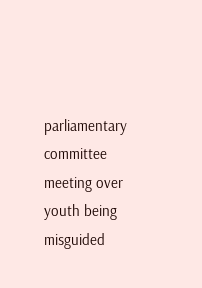parliamentary committee meeting over youth being misguided